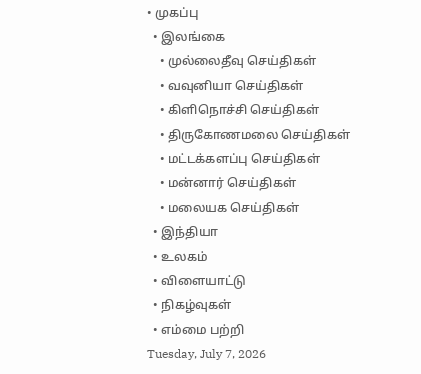• முகப்பு
  • இலங்கை
    • முல்லைதீவு செய்திகள்
    • வவுனியா செய்திகள்
    • கிளிநொச்சி செய்திகள்
    • திருகோணமலை செய்திகள்
    • மட்டக்களப்பு செய்திகள்
    • மன்னார் செய்திகள்
    • மலையக செய்திகள்
  • இந்தியா
  • உலகம்
  • விளையாட்டு
  • நிகழ்வுகள்
  • எம்மை பற்றி
Tuesday, July 7, 2026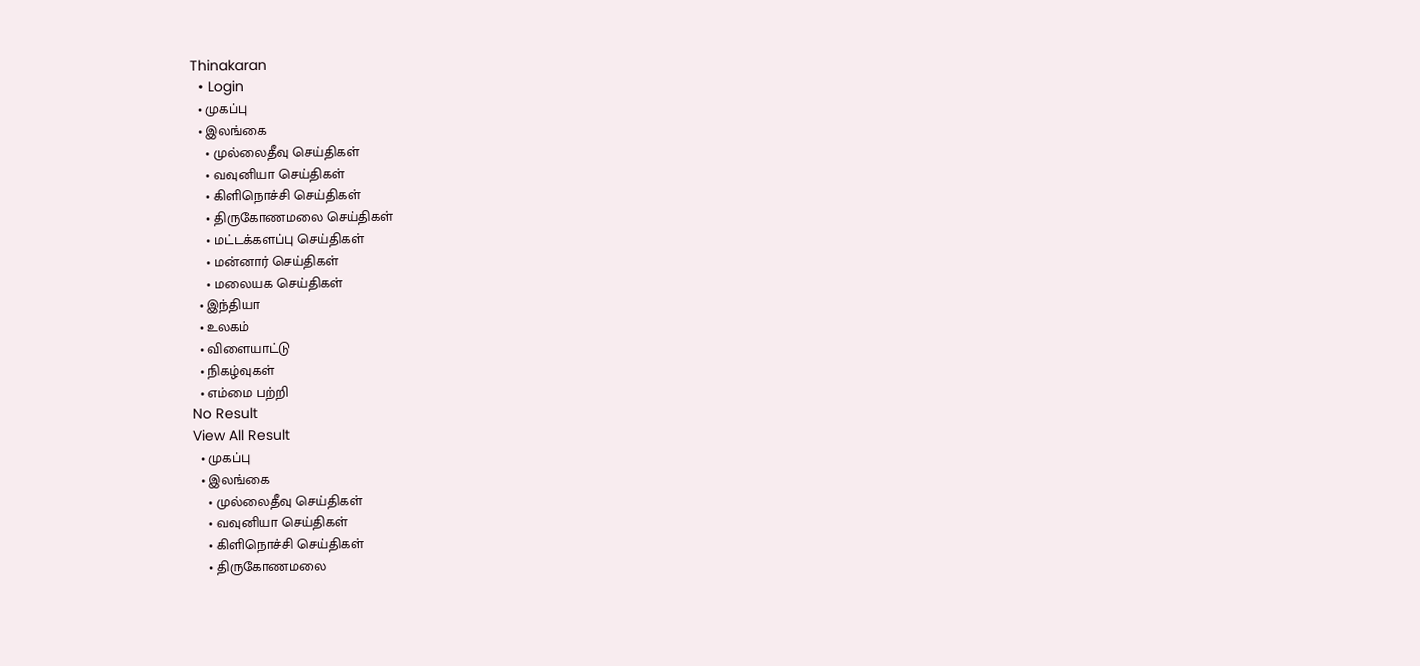Thinakaran
  • Login
  • முகப்பு
  • இலங்கை
    • முல்லைதீவு செய்திகள்
    • வவுனியா செய்திகள்
    • கிளிநொச்சி செய்திகள்
    • திருகோணமலை செய்திகள்
    • மட்டக்களப்பு செய்திகள்
    • மன்னார் செய்திகள்
    • மலையக செய்திகள்
  • இந்தியா
  • உலகம்
  • விளையாட்டு
  • நிகழ்வுகள்
  • எம்மை பற்றி
No Result
View All Result
  • முகப்பு
  • இலங்கை
    • முல்லைதீவு செய்திகள்
    • வவுனியா செய்திகள்
    • கிளிநொச்சி செய்திகள்
    • திருகோணமலை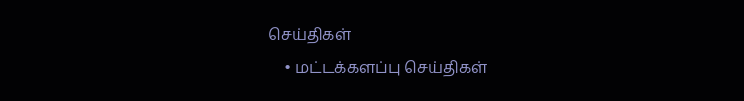செய்திகள்
    • மட்டக்களப்பு செய்திகள்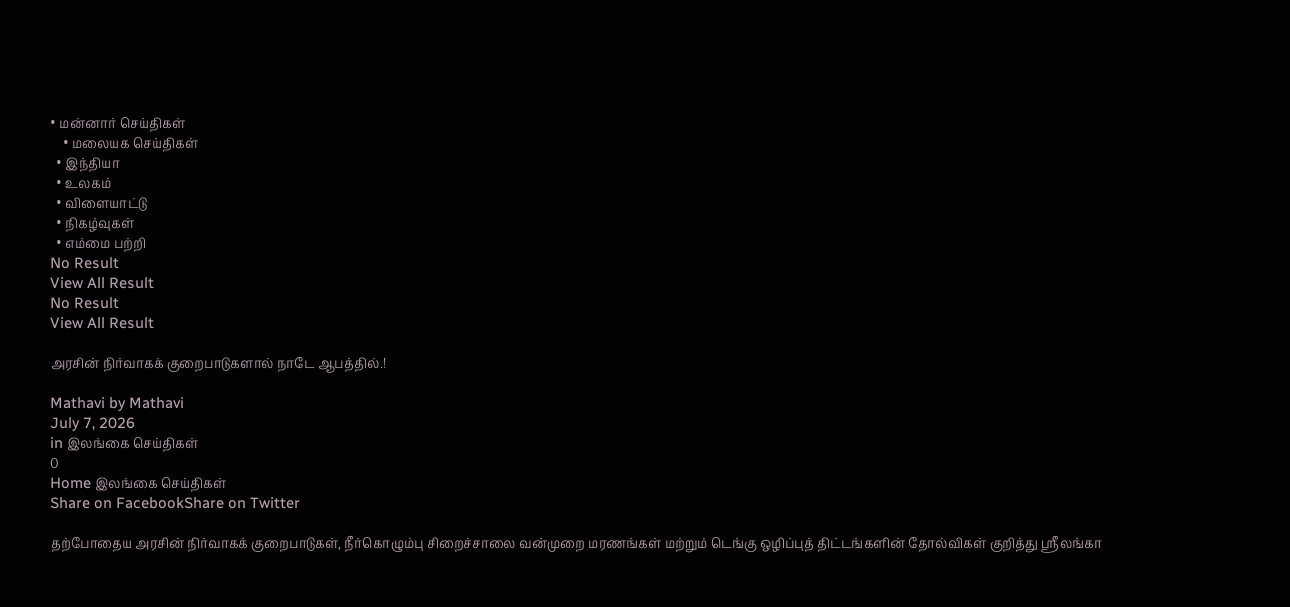• மன்னார் செய்திகள்
    • மலையக செய்திகள்
  • இந்தியா
  • உலகம்
  • விளையாட்டு
  • நிகழ்வுகள்
  • எம்மை பற்றி
No Result
View All Result
No Result
View All Result

அரசின் நிர்வாகக் குறைபாடுகளால் நாடே ஆபத்தில்.!

Mathavi by Mathavi
July 7, 2026
in இலங்கை செய்திகள்
0
Home இலங்கை செய்திகள்
Share on FacebookShare on Twitter

தற்போதைய அரசின் நிர்வாகக் குறைபாடுகள், நீர்கொழும்பு சிறைச்சாலை வன்முறை மரணங்கள் மற்றும் டெங்கு ஒழிப்புத் திட்டங்களின் தோல்விகள் குறித்து ஸ்ரீலங்கா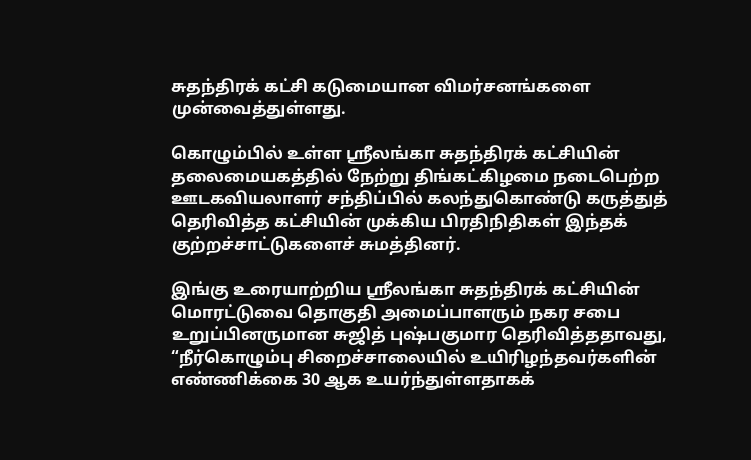சுதந்திரக் கட்சி கடுமையான விமர்சனங்களை முன்வைத்துள்ளது.

கொழும்பில் உள்ள ஸ்ரீலங்கா சுதந்திரக் கட்சியின் தலைமையகத்தில் நேற்று திங்கட்கிழமை நடைபெற்ற ஊடகவியலாளர் சந்திப்பில் கலந்துகொண்டு கருத்துத் தெரிவித்த கட்சியின் முக்கிய பிரதிநிதிகள் இந்தக் குற்றச்சாட்டுகளைச் சுமத்தினர்.

இங்கு உரையாற்றிய ஸ்ரீலங்கா சுதந்திரக் கட்சியின் மொரட்டுவை தொகுதி அமைப்பாளரும் நகர சபை உறுப்பினருமான சுஜித் புஷ்பகுமார தெரிவித்ததாவது,
“நீர்கொழும்பு சிறைச்சாலையில் உயிரிழந்தவர்களின் எண்ணிக்கை 30 ஆக உயர்ந்துள்ளதாகக்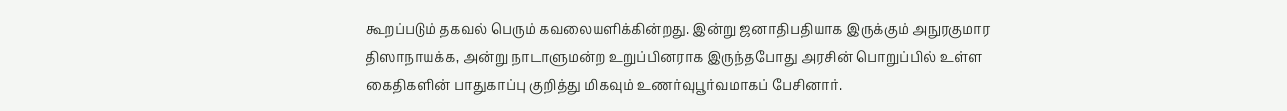கூறப்படும் தகவல் பெரும் கவலையளிக்கின்றது. இன்று ஜனாதிபதியாக இருக்கும் அநுரகுமார திஸாநாயக்க, அன்று நாடாளுமன்ற உறுப்பினராக இருந்தபோது அரசின் பொறுப்பில் உள்ள கைதிகளின் பாதுகாப்பு குறித்து மிகவும் உணர்வுபூர்வமாகப் பேசினார்.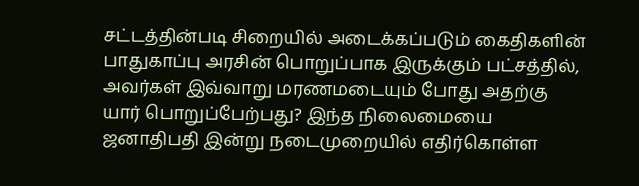சட்டத்தின்படி சிறையில் அடைக்கப்படும் கைதிகளின் பாதுகாப்பு அரசின் பொறுப்பாக இருக்கும் பட்சத்தில், அவர்கள் இவ்வாறு மரணமடையும் போது அதற்கு யார் பொறுப்பேற்பது? இந்த நிலைமையை ஜனாதிபதி இன்று நடைமுறையில் எதிர்கொள்ள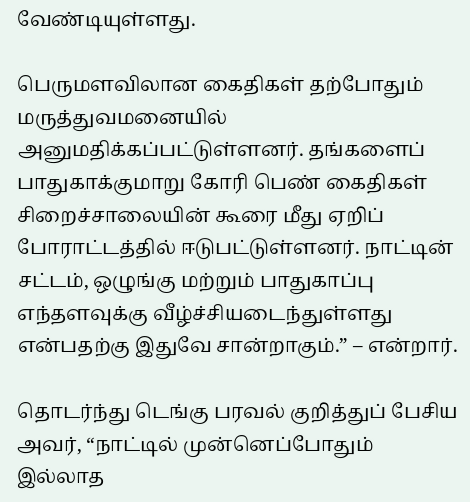வேண்டியுள்ளது.

பெருமளவிலான கைதிகள் தற்போதும் மருத்துவமனையில் அனுமதிக்கப்பட்டுள்ளனர். தங்களைப் பாதுகாக்குமாறு கோரி பெண் கைதிகள் சிறைச்சாலையின் கூரை மீது ஏறிப் போராட்டத்தில் ஈடுபட்டுள்ளனர். நாட்டின் சட்டம், ஒழுங்கு மற்றும் பாதுகாப்பு எந்தளவுக்கு வீழ்ச்சியடைந்துள்ளது என்பதற்கு இதுவே சான்றாகும்.” – என்றார்.

தொடர்ந்து டெங்கு பரவல் குறித்துப் பேசிய அவர், “நாட்டில் முன்னெப்போதும் இல்லாத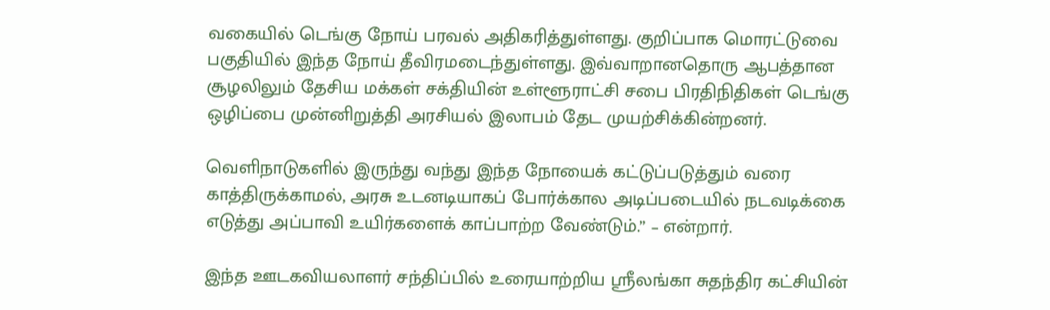வகையில் டெங்கு நோய் பரவல் அதிகரித்துள்ளது. குறிப்பாக மொரட்டுவை பகுதியில் இந்த நோய் தீவிரமடைந்துள்ளது. இவ்வாறானதொரு ஆபத்தான சூழலிலும் தேசிய மக்கள் சக்தியின் உள்ளூராட்சி சபை பிரதிநிதிகள் டெங்கு ஒழிப்பை முன்னிறுத்தி அரசியல் இலாபம் தேட முயற்சிக்கின்றனர்.

வெளிநாடுகளில் இருந்து வந்து இந்த நோயைக் கட்டுப்படுத்தும் வரை காத்திருக்காமல், அரசு உடனடியாகப் போர்க்கால அடிப்படையில் நடவடிக்கை எடுத்து அப்பாவி உயிர்களைக் காப்பாற்ற வேண்டும்.” – என்றார்.

இந்த ஊடகவியலாளர் சந்திப்பில் உரையாற்றிய ஸ்ரீலங்கா சுதந்திர கட்சியின்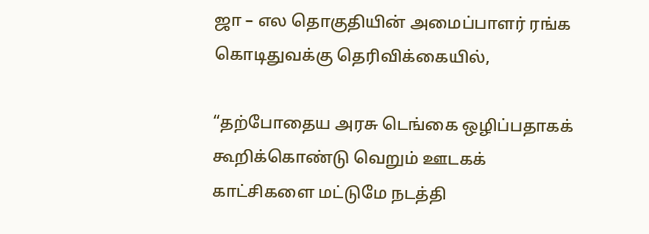ஜா – எல தொகுதியின் அமைப்பாளர் ரங்க கொடிதுவக்கு தெரிவிக்கையில்,

“தற்போதைய அரசு டெங்கை ஒழிப்பதாகக் கூறிக்கொண்டு வெறும் ஊடகக் காட்சிகளை மட்டுமே நடத்தி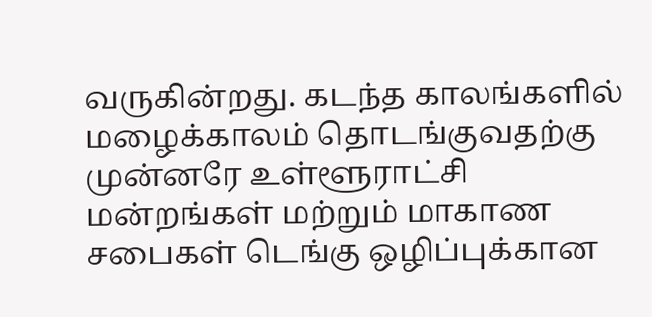வருகின்றது. கடந்த காலங்களில் மழைக்காலம் தொடங்குவதற்கு முன்னரே உள்ளூராட்சி மன்றங்கள் மற்றும் மாகாண சபைகள் டெங்கு ஒழிப்புக்கான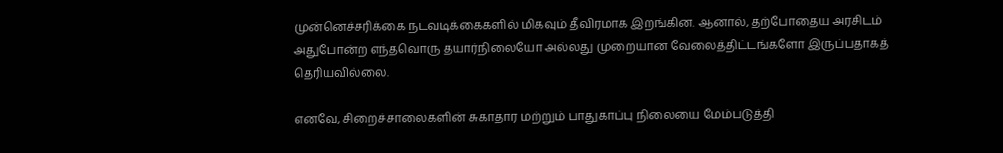முன்னெச்சரிக்கை நடவடிக்கைகளில் மிகவும் தீவிரமாக இறங்கின. ஆனால், தற்போதைய அரசிடம் அதுபோன்ற எந்தவொரு தயார்நிலையோ அல்லது முறையான வேலைத்திட்டங்களோ இருப்பதாகத் தெரியவில்லை.

எனவே, சிறைச்சாலைகளின் சுகாதார மற்றும் பாதுகாப்பு நிலையை மேம்படுத்தி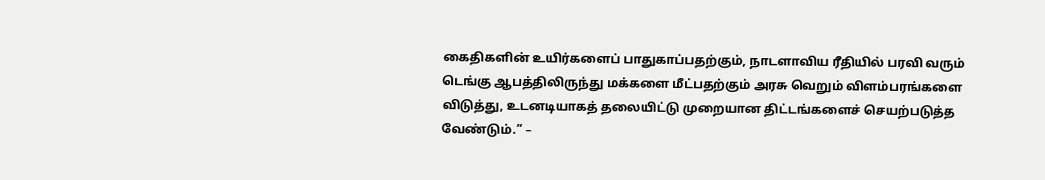கைதிகளின் உயிர்களைப் பாதுகாப்பதற்கும், நாடளாவிய ரீதியில் பரவி வரும் டெங்கு ஆபத்திலிருந்து மக்களை மீட்பதற்கும் அரசு வெறும் விளம்பரங்களை விடுத்து, உடனடியாகத் தலையிட்டு முறையான திட்டங்களைச் செயற்படுத்த வேண்டும்.” –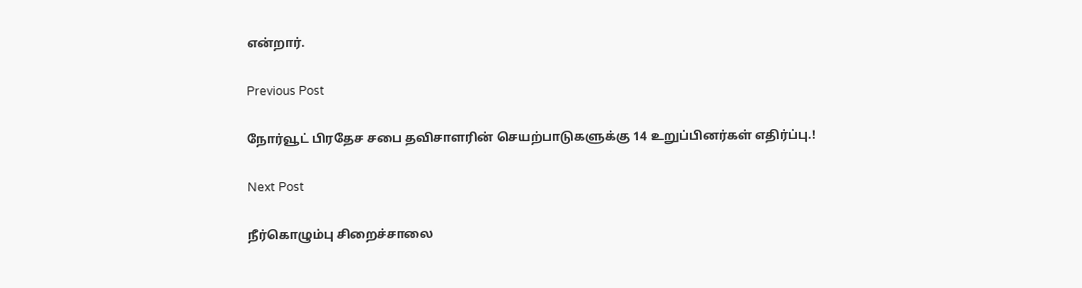என்றார்.

Previous Post

நோர்வூட் பிரதேச சபை தவிசாளரின் செயற்பாடுகளுக்கு 14 உறுப்பினர்கள் எதிர்ப்பு.!

Next Post

நீர்கொழும்பு சிறைச்சாலை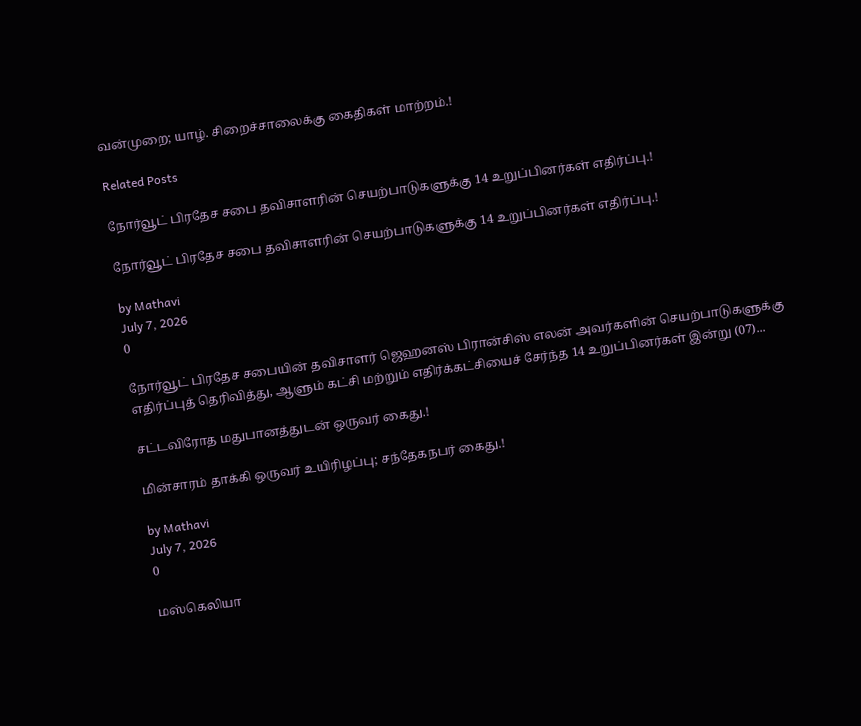வன்முறை; யாழ். சிறைச்சாலைக்கு கைதிகள் மாற்றம்.!

Related Posts

நோர்வூட் பிரதேச சபை தவிசாளரின் செயற்பாடுகளுக்கு 14 உறுப்பினர்கள் எதிர்ப்பு.!

நோர்வூட் பிரதேச சபை தவிசாளரின் செயற்பாடுகளுக்கு 14 உறுப்பினர்கள் எதிர்ப்பு.!

by Mathavi
July 7, 2026
0

நோர்வூட் பிரதேச சபையின் தவிசாளர் ஜெஹனஸ் பிரான்சிஸ் எலன் அவர்களின் செயற்பாடுகளுக்கு எதிர்ப்புத் தெரிவித்து, ஆளும் கட்சி மற்றும் எதிர்க்கட்சியைச் சேர்ந்த 14 உறுப்பினர்கள் இன்று (07)...

சட்டவிரோத மதுபானத்துடன் ஒருவர் கைது.!

மின்சாரம் தாக்கி ஒருவர் உயிரிழப்பு; சந்தேகநபர் கைது.!

by Mathavi
July 7, 2026
0

மஸ்கெலியா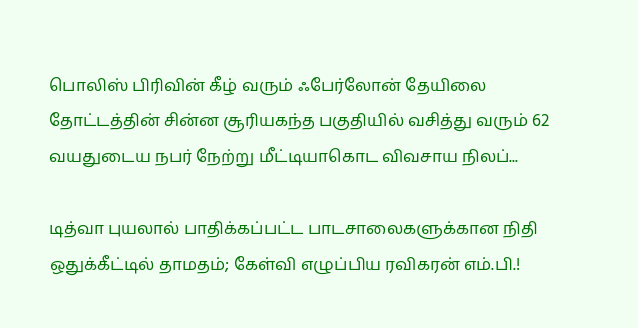பொலிஸ் பிரிவின் கீழ் வரும் ஃபேர்லோன் தேயிலை தோட்டத்தின் சின்ன சூரியகந்த பகுதியில் வசித்து வரும் 62 வயதுடைய நபர் நேற்று மீட்டியாகொட விவசாய நிலப்...

டித்வா புயலால் பாதிக்கப்பட்ட பாடசாலைகளுக்கான நிதி ஒதுக்கீட்டில் தாமதம்; கேள்வி எழுப்பிய ரவிகரன் எம்.பி.!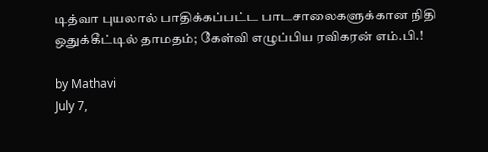டித்வா புயலால் பாதிக்கப்பட்ட பாடசாலைகளுக்கான நிதி ஒதுக்கீட்டில் தாமதம்; கேள்வி எழுப்பிய ரவிகரன் எம்.பி.!

by Mathavi
July 7,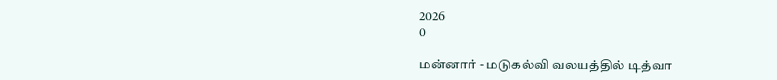2026
0

மன்னார் - மடுகல்வி வலயத்தில் டித்வா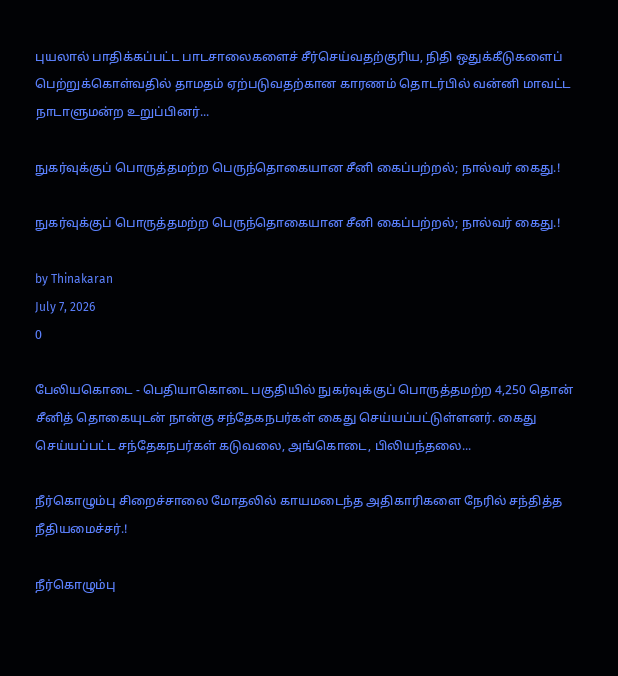புயலால் பாதிக்கப்பட்ட பாடசாலைகளைச் சீர்செய்வதற்குரிய, நிதி ஒதுக்கீடுகளைப் பெற்றுக்கொள்வதில் தாமதம் ஏற்படுவதற்கான காரணம் தொடர்பில் வன்னி மாவட்ட நாடாளுமன்ற உறுப்பினர்...

நுகர்வுக்குப் பொருத்தமற்ற பெருந்தொகையான சீனி கைப்பற்றல்; நால்வர் கைது.!

நுகர்வுக்குப் பொருத்தமற்ற பெருந்தொகையான சீனி கைப்பற்றல்; நால்வர் கைது.!

by Thinakaran
July 7, 2026
0

பேலியகொடை - பெதியாகொடை பகுதியில் நுகர்வுக்குப் பொருத்தமற்ற 4,250 தொன் சீனித் தொகையுடன் நான்கு சந்தேகநபர்கள் கைது செய்யப்பட்டுள்ளனர். கைது செய்யப்பட்ட சந்தேகநபர்கள் கடுவலை, அங்கொடை, பிலியந்தலை...

நீர்கொழும்பு சிறைச்சாலை மோதலில் காயமடைந்த அதிகாரிகளை நேரில் சந்தித்த நீதியமைச்சர்.!

நீர்கொழும்பு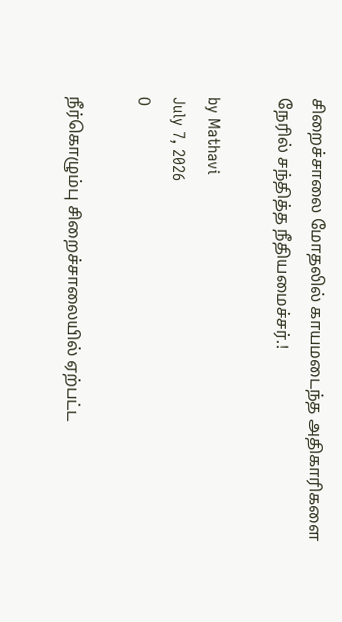சிறைச்சாலை மோதலில் காயமடைந்த அதிகாரிகளை நேரில் சந்தித்த நீதியமைச்சர்.!

by Mathavi
July 7, 2026
0

நீர்கொழும்பு சிறைச்சாலையில் ஏற்பட்ட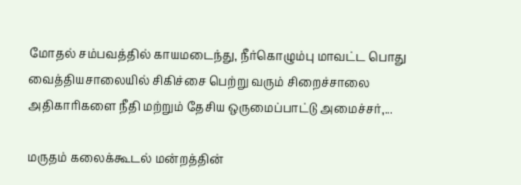மோதல் சம்பவத்தில் காயமடைந்து, நீர்கொழும்பு மாவட்ட பொது வைத்தியசாலையில் சிகிச்சை பெற்று வரும் சிறைச்சாலை அதிகாரிகளை நீதி மற்றும் தேசிய ஒருமைப்பாட்டு அமைச்சர்,...

மருதம் கலைக்கூடல் மன்றத்தின்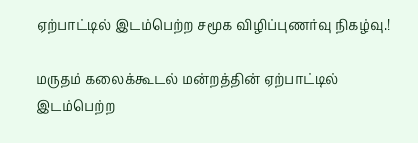ஏற்பாட்டில் இடம்பெற்ற சமூக விழிப்புணர்வு நிகழ்வு.!

மருதம் கலைக்கூடல் மன்றத்தின் ஏற்பாட்டில் இடம்பெற்ற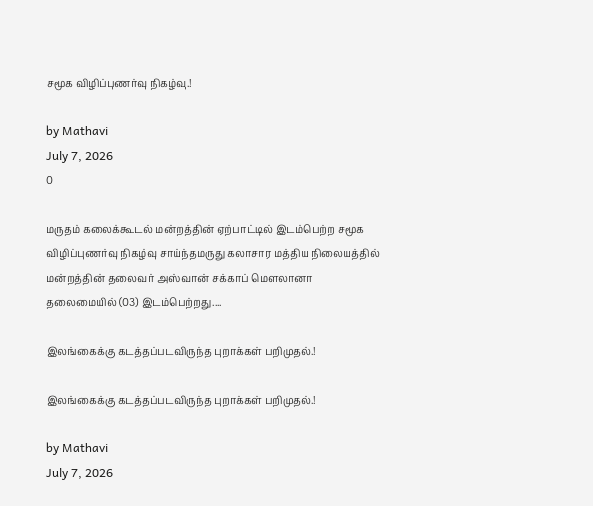சமூக விழிப்புணர்வு நிகழ்வு.!

by Mathavi
July 7, 2026
0

மருதம் கலைக்கூடல் மன்றத்தின் ஏற்பாட்டில் இடம்பெற்ற சமூக விழிப்புணர்வு நிகழ்வு சாய்ந்தமருது கலாசார மத்திய நிலையத்தில் மன்றத்தின் தலைவர் அஸ்வான் சக்காப் மௌலானா தலைமையில் (03) இடம்பெற்றது....

இலங்கைக்கு கடத்தப்படவிருந்த புறாக்கள் பறிமுதல்.!

இலங்கைக்கு கடத்தப்படவிருந்த புறாக்கள் பறிமுதல்.!

by Mathavi
July 7, 2026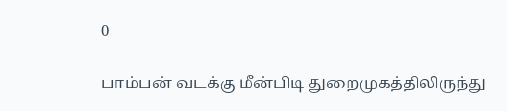0

பாம்பன் வடக்கு மீன்பிடி துறைமுகத்திலிருந்து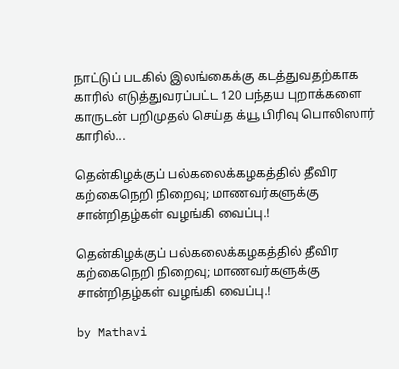நாட்டுப் படகில் இலங்கைக்கு கடத்துவதற்காக காரில் எடுத்துவரப்பட்ட 120 பந்தய புறாக்களை காருடன் பறிமுதல் செய்த க்யூ பிரிவு பொலிஸார் காரில்...

தென்கிழக்குப் பல்கலைக்கழகத்தில் தீவிர கற்கைநெறி நிறைவு; மாணவர்களுக்கு சான்றிதழ்கள் வழங்கி வைப்பு.!

தென்கிழக்குப் பல்கலைக்கழகத்தில் தீவிர கற்கைநெறி நிறைவு; மாணவர்களுக்கு சான்றிதழ்கள் வழங்கி வைப்பு.!

by Mathavi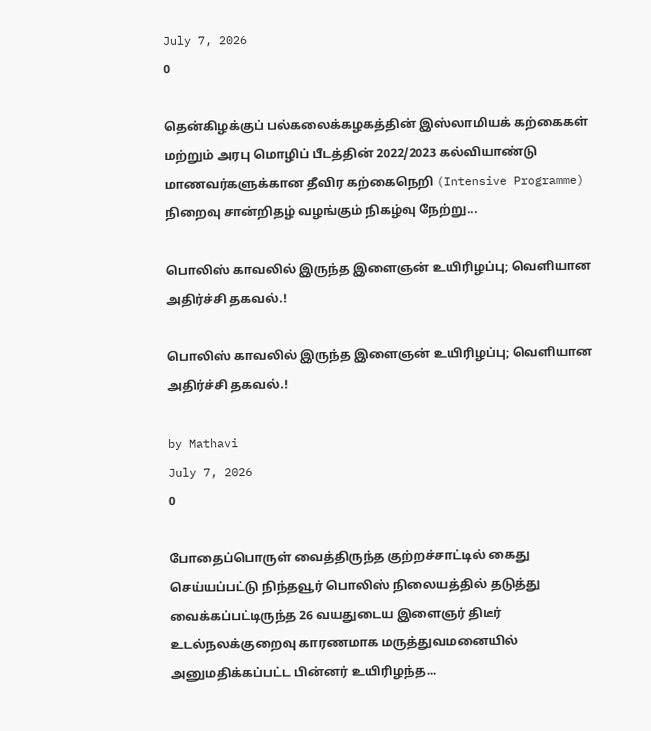July 7, 2026
0

தென்கிழக்குப் பல்கலைக்கழகத்தின் இஸ்லாமியக் கற்கைகள் மற்றும் அரபு மொழிப் பீடத்தின் 2022/2023 கல்வியாண்டு மாணவர்களுக்கான தீவிர கற்கைநெறி (Intensive Programme) நிறைவு சான்றிதழ் வழங்கும் நிகழ்வு நேற்று...

பொலிஸ் காவலில் இருந்த இளைஞன் உயிரிழப்பு; வெளியான அதிர்ச்சி தகவல்.!

பொலிஸ் காவலில் இருந்த இளைஞன் உயிரிழப்பு; வெளியான அதிர்ச்சி தகவல்.!

by Mathavi
July 7, 2026
0

போதைப்பொருள் வைத்திருந்த குற்றச்சாட்டில் கைது செய்யப்பட்டு நிந்தவூர் பொலிஸ் நிலையத்தில் தடுத்து வைக்கப்பட்டிருந்த 26 வயதுடைய இளைஞர் திடீர் உடல்நலக்குறைவு காரணமாக மருத்துவமனையில் அனுமதிக்கப்பட்ட பின்னர் உயிரிழந்த...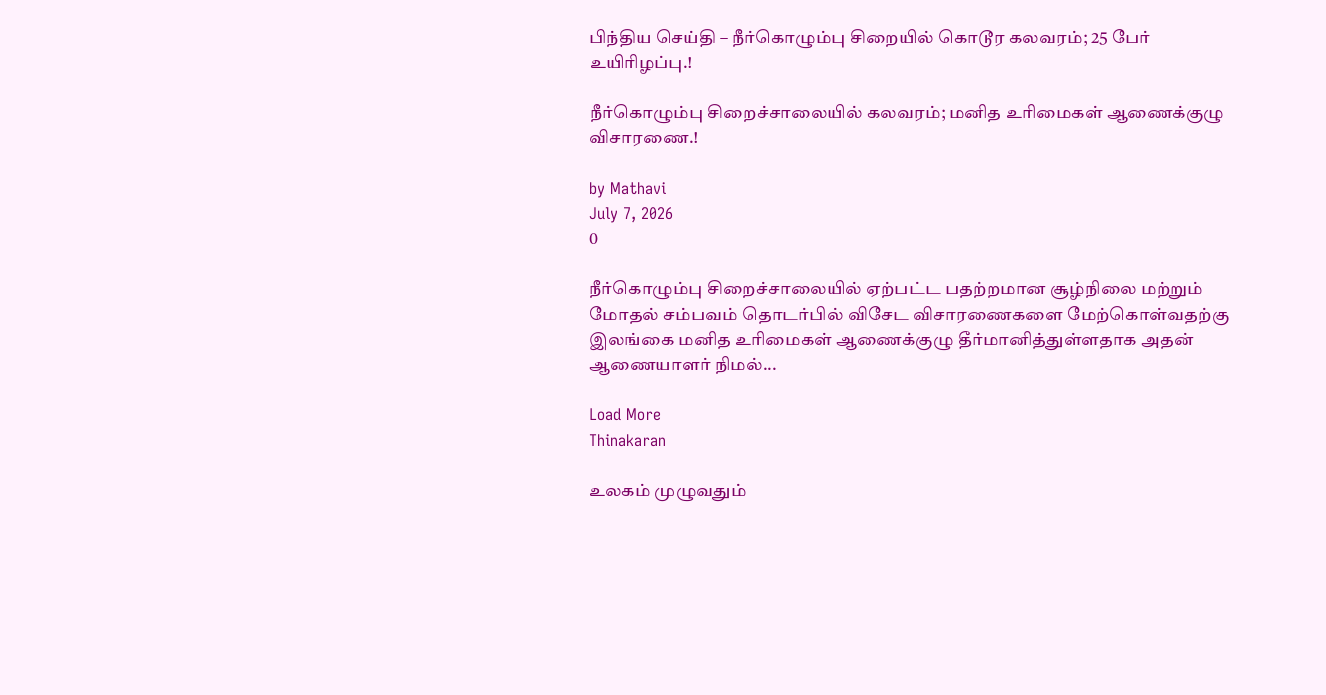பிந்திய செய்தி – நீர்கொழும்பு சிறையில் கொடூர கலவரம்; 25 பேர் உயிரிழப்பு.!

நீர்கொழும்பு சிறைச்சாலையில் கலவரம்; மனித உரிமைகள் ஆணைக்குழு விசாரணை.!

by Mathavi
July 7, 2026
0

நீர்கொழும்பு சிறைச்சாலையில் ஏற்பட்ட பதற்றமான சூழ்நிலை மற்றும் மோதல் சம்பவம் தொடர்பில் விசேட விசாரணைகளை மேற்கொள்வதற்கு இலங்கை மனித உரிமைகள் ஆணைக்குழு தீர்மானித்துள்ளதாக அதன் ஆணையாளர் நிமல்...

Load More
Thinakaran

உலகம் முழுவதும்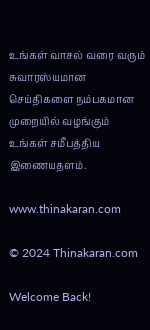உங்கள் வாசல் வரை வரும் சுவாரஸ்யமான செய்திகளை நம்பகமான முறையில் வழங்கும் உங்கள் சமீபத்திய இணையதளம்.

www.thinakaran.com

© 2024 Thinakaran.com

Welcome Back!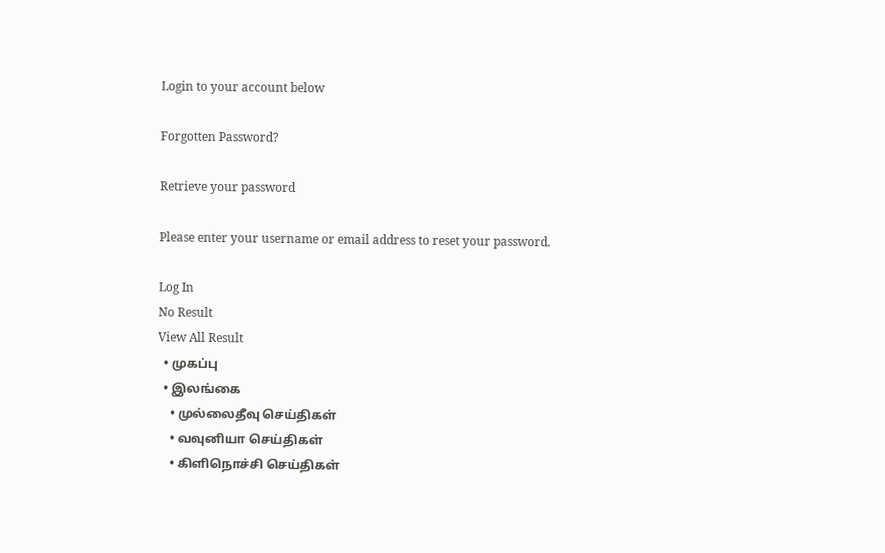Login to your account below

Forgotten Password?

Retrieve your password

Please enter your username or email address to reset your password.

Log In
No Result
View All Result
  • முகப்பு
  • இலங்கை
    • முல்லைதீவு செய்திகள்
    • வவுனியா செய்திகள்
    • கிளிநொச்சி செய்திகள்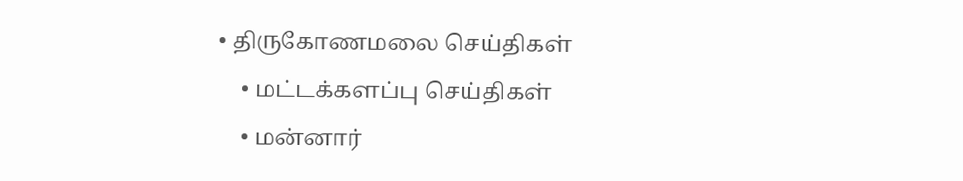• திருகோணமலை செய்திகள்
    • மட்டக்களப்பு செய்திகள்
    • மன்னார்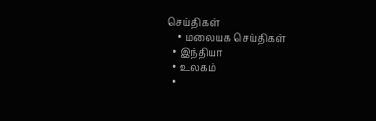செய்திகள்
    • மலையக செய்திகள்
  • இந்தியா
  • உலகம்
  •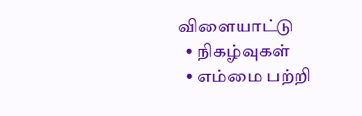விளையாட்டு
  • நிகழ்வுகள்
  • எம்மை பற்றி